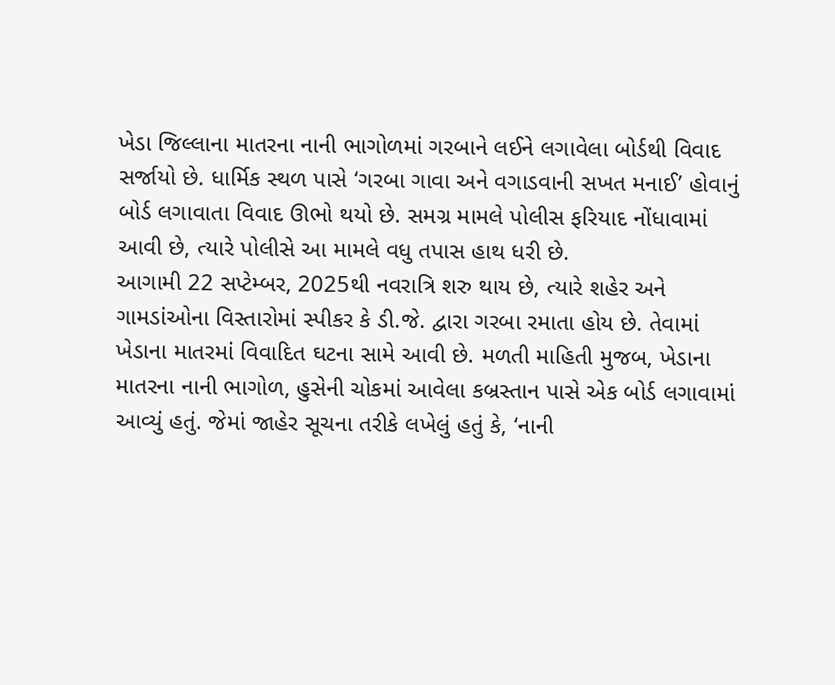ખેડા જિલ્લાના માતરના નાની ભાગોળમાં ગરબાને લઈને લગાવેલા બોર્ડથી વિવાદ સર્જાયો છે. ધાર્મિક સ્થળ પાસે ‘ગરબા ગાવા અને વગાડવાની સખત મનાઈ’ હોવાનું બોર્ડ લગાવાતા વિવાદ ઊભો થયો છે. સમગ્ર મામલે પોલીસ ફરિયાદ નોંધાવામાં આવી છે, ત્યારે પોલીસે આ મામલે વધુ તપાસ હાથ ધરી છે.
આગામી 22 સપ્ટેમ્બર, 2025થી નવરાત્રિ શરુ થાય છે, ત્યારે શહેર અને ગામડાંઓના વિસ્તારોમાં સ્પીકર કે ડી.જે. દ્વારા ગરબા રમાતા હોય છે. તેવામાં ખેડાના માતરમાં વિવાદિત ઘટના સામે આવી છે. મળતી માહિતી મુજબ, ખેડાના માતરના નાની ભાગોળ, હુસેની ચોકમાં આવેલા કબ્રસ્તાન પાસે એક બોર્ડ લગાવામાં આવ્યું હતું. જેમાં જાહેર સૂચના તરીકે લખેલું હતું કે, ‘નાની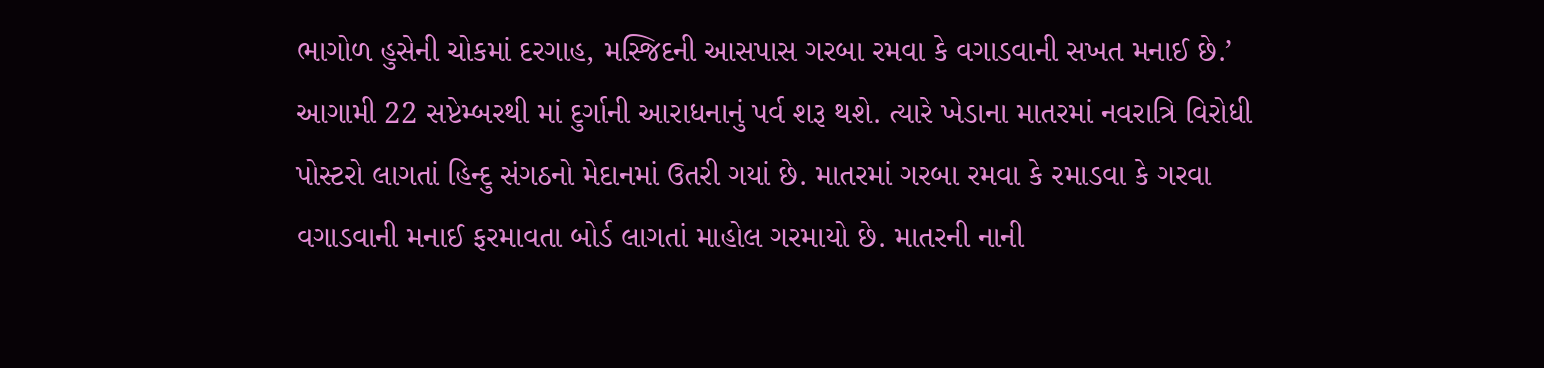ભાગોળ હુસેની ચોકમાં દરગાહ, મસ્જિદની આસપાસ ગરબા રમવા કે વગાડવાની સખત મનાઈ છે.’
આગામી 22 સપ્ટેમ્બરથી માં દુર્ગાની આરાધનાનું પર્વ શરૂ થશે. ત્યારે ખેડાના માતરમાં નવરાત્રિ વિરોધી પોસ્ટરો લાગતાં હિન્દુ સંગઠનો મેદાનમાં ઉતરી ગયાં છે. માતરમાં ગરબા રમવા કે રમાડવા કે ગરવા વગાડવાની મનાઈ ફરમાવતા બોર્ડ લાગતાં માહોલ ગરમાયો છે. માતરની નાની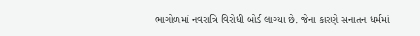ભાગોળમાં નવરાત્રિ વિરોધી બોર્ડ લાગ્યા છે. જેના કારણે સનાતન ધર્મમાં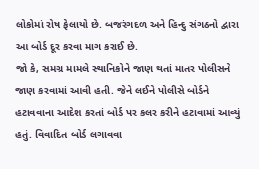લોકોમાં રોષ ફેલાયો છે. બજરંગદળ અને હિન્દુ સંગઠનો દ્વારા આ બોર્ડ દૂર કરવા માગ કરાઈ છે.
જો કે, સમગ્ર મામલે સ્થાનિકોને જાણ થતાં માતર પોલીસને જાણ કરવામાં આવી હતી. જેને લઈને પોલીસે બોર્ડને હટાવવાના આદેશ કરતાં બોર્ડ પર કલર કરીને હટાવામાં આવ્યું હતું. વિવાદિત બોર્ડ લગાવવા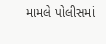મામલે પોલીસમાં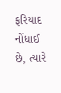ફરિયાદ નોંધાઈ છે, ત્યારે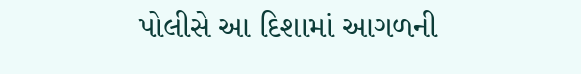પોલીસે આ દિશામાં આગળની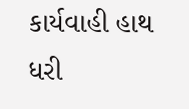કાર્યવાહી હાથ ધરી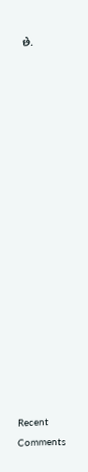છે.


















Recent Comments